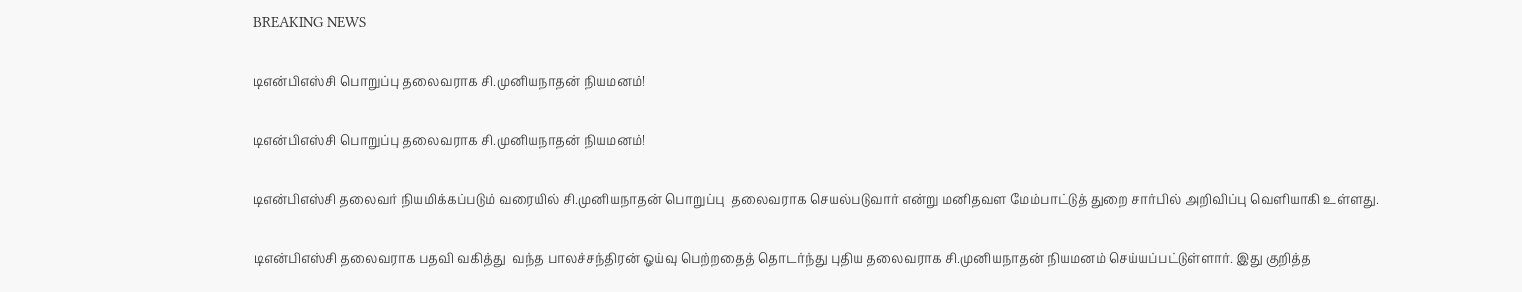BREAKING NEWS

டிஎன்பிஎஸ்சி பொறுப்பு தலைவராக சி.முனியநாதன் நியமனம்!

டிஎன்பிஎஸ்சி பொறுப்பு தலைவராக சி.முனியநாதன் நியமனம்!

டிஎன்பிஎஸ்சி தலைவர் நியமிக்கப்படும் வரையில் சி.முனியநாதன் பொறுப்பு  தலைவராக செயல்படுவார் என்று மனிதவள மேம்பாட்டுத் துறை சார்பில் அறிவிப்பு வெளியாகி உள்ளது.

டிஎன்பிஎஸ்சி தலைவராக பதவி வகித்து  வந்த பாலச்சந்திரன் ஓய்வு பெற்றதைத் தொடர்ந்து புதிய தலைவராக சி.முனியநாதன் நியமனம் செய்யப்பட்டுள்ளார். இது குறித்த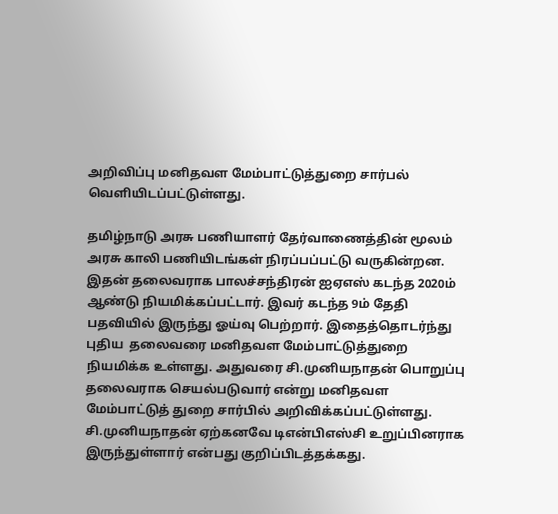அறிவிப்பு மனிதவள மேம்பாட்டுத்துறை சார்பல் வெளியிடப்பட்டுள்ளது.

தமிழ்நாடு அரசு பணியாளர் தேர்வாணைத்தின் மூலம் அரசு காலி பணியிடங்கள் நிரப்பப்பட்டு வருகின்றன. இதன் தலைவராக பாலச்சந்திரன் ஐஏஎஸ் கடந்த 2020ம் ஆண்டு நியமிக்கப்பட்டார். இவர் கடந்த 9ம் தேதி பதவியில் இருந்து ஓய்வு பெற்றார். இதைத்தொடர்ந்து புதிய  தலைவரை மனிதவள மேம்பாட்டுத்துறை நியமிக்க உள்ளது. அதுவரை சி.முனியநாதன் பொறுப்பு தலைவராக செயல்படுவார் என்று மனிதவள மேம்பாட்டுத் துறை சார்பில் அறிவிக்கப்பட்டுள்ளது. சி.முனியநாதன் ஏற்கனவே டிஎன்பிஎஸ்சி உறுப்பினராக இருந்துள்ளார் என்பது குறிப்பிடத்தக்கது.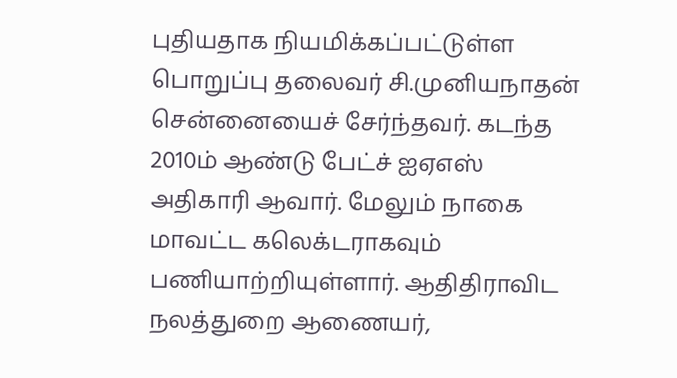புதியதாக நியமிக்கப்பட்டுள்ள பொறுப்பு தலைவர் சி.முனியநாதன் சென்னையைச் சேர்ந்தவர். கடந்த 2010ம் ஆண்டு பேட்ச் ஐஏஎஸ் அதிகாரி ஆவார். மேலும் நாகை மாவட்ட கலெக்டராகவும் பணியாற்றியுள்ளார். ஆதிதிராவிட நலத்துறை ஆணையர்,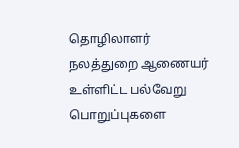தொழிலாளர் நலத்துறை ஆணையர் உள்ளிட்ட பல்வேறு பொறுப்புகளை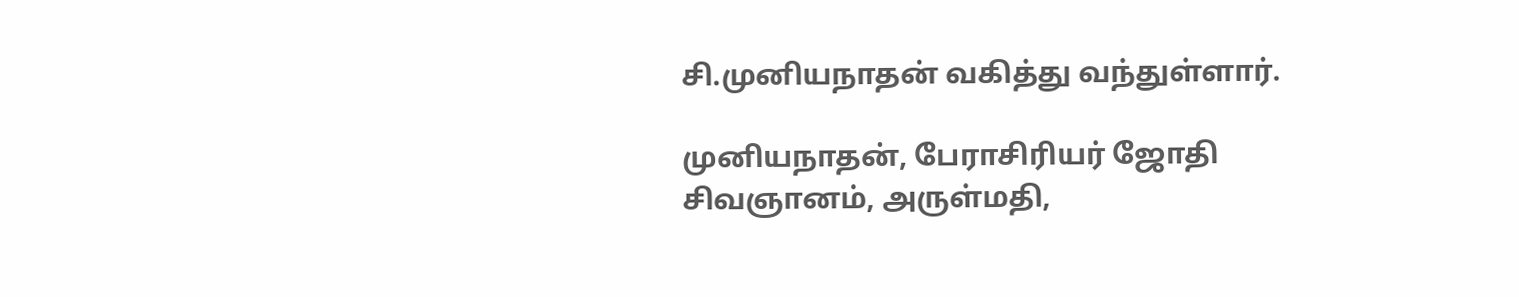சி.முனியநாதன் வகித்து வந்துள்ளார்.

முனியநாதன், பேராசிரியர் ஜோதி சிவஞானம், அருள்மதி,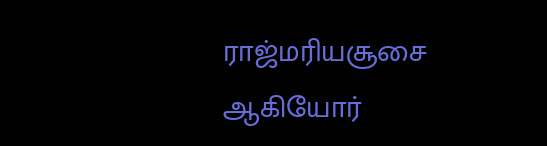ராஜ்மரியசூசை ஆகியோர்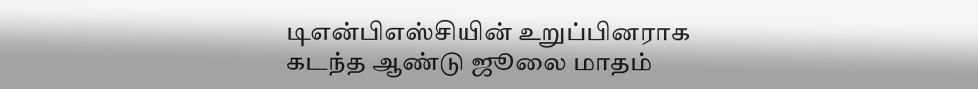டிஎன்பிஎஸ்சியின் உறுப்பினராக கடந்த ஆண்டு ஜூலை மாதம்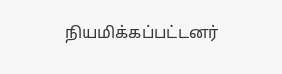நியமிக்கப்பட்டனர்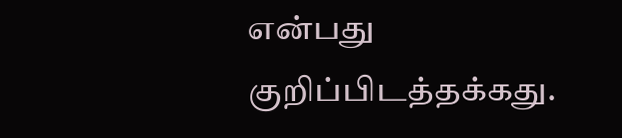என்பது குறிப்பிடத்தக்கது.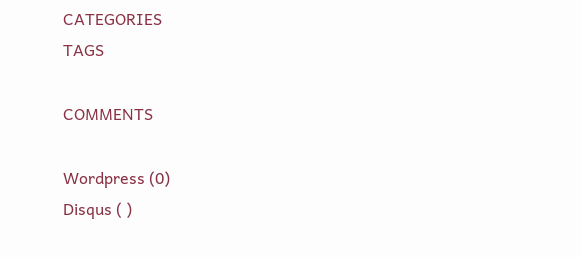CATEGORIES
TAGS

COMMENTS

Wordpress (0)
Disqus ( )